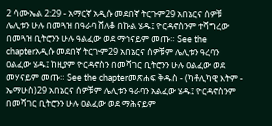2 ሳሙኤል 2:29 - አማርኛ አዲሱ መደበኛ ትርጉም29 አበኔርና ሰዎቹ ሌሊቱን ሁሉ በመጓዝ በዓራባ ሸለቆ በኩል ሄዱ፤ ዮርዳኖስንም ተሻግረው በመጓዝ ቢትሮንን ሁሉ ዓልፈው ወደ ማኅናይም መጡ። See the chapterአዲሱ መደበኛ ትርጒም29 አበኔርና ሰዎቹም ሌሊቱን ዓረባን ዐልፈው ሄዱ፤ ከዚያም ዮርዳኖስን በመሻገር ቢትሮንን ሁሉ ዐልፈው ወደ መሃናይም መጡ። See the chapterመጽሐፍ ቅዱስ - (ካቶሊካዊ እትም - ኤማሁስ)29 አበኔርና ሰዎቹም ሌሊቱን ዓራባን አልፈው ሄዱ፤ ዮርዳኖስንም በመሻገር ቢትሮንን ሁሉ ዐልፈው ወደ ማሕናይም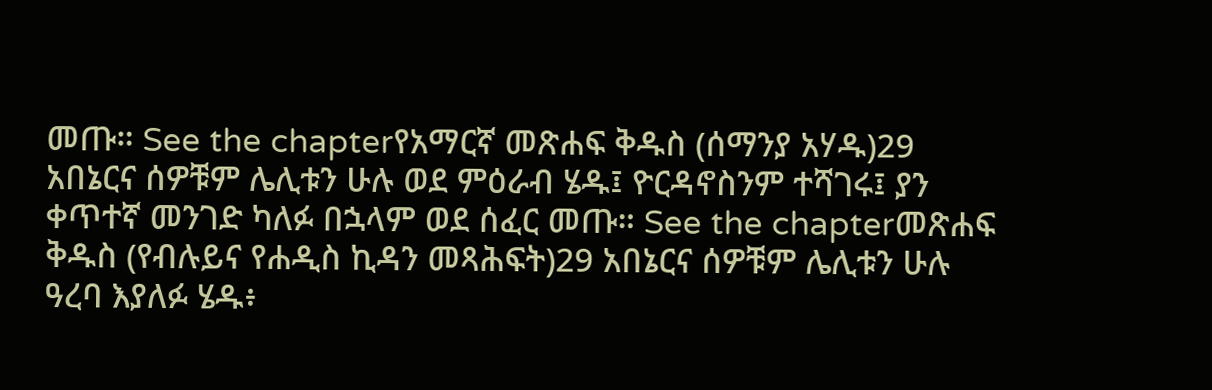መጡ። See the chapterየአማርኛ መጽሐፍ ቅዱስ (ሰማንያ አሃዱ)29 አበኔርና ሰዎቹም ሌሊቱን ሁሉ ወደ ምዕራብ ሄዱ፤ ዮርዳኖስንም ተሻገሩ፤ ያን ቀጥተኛ መንገድ ካለፉ በኋላም ወደ ሰፈር መጡ። See the chapterመጽሐፍ ቅዱስ (የብሉይና የሐዲስ ኪዳን መጻሕፍት)29 አበኔርና ሰዎቹም ሌሊቱን ሁሉ ዓረባ እያለፉ ሄዱ፥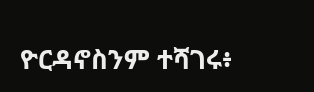ዮርዳኖስንም ተሻገሩ፥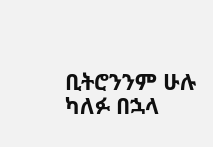ቢትሮንንም ሁሉ ካለፉ በኋላ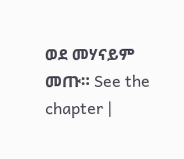ወደ መሃናይም መጡ። See the chapter |